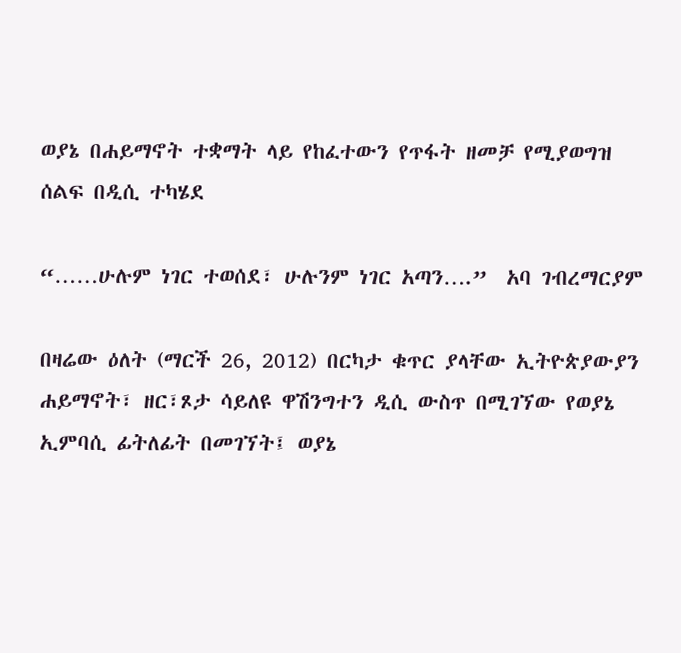ወያኔ በሐይማኖት ተቋማት ላይ የከፈተውን የጥፋት ዘመቻ የሚያወግዝ ሰልፍ በዲሲ ተካሄደ

“……ሁሉም ነገር ተወሰደ፣ ሁሉንም ነገር አጣን….”  አባ ገብረማርያም

በዛሬው ዕለት (ማርች 26, 2012) በርካታ ቁጥር ያላቸው ኢትዮጵያውያን ሐይማኖት፣ ዘር፣ጾታ ሳይለዩ ዋሽንግተን ዲሲ ውስጥ በሚገኘው የወያኔ ኢምባሲ ፊትለፊት በመገኘት፤ ወያኔ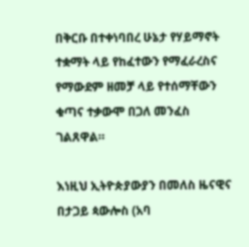በቅርቡ በተቀነባበረ ሁኔታ የሃይማኖት ተቋማት ላይ የከፈተውን የማፈራረስና የማውደም ዘመቻ ላይ የተሰማቸውን ቁጣና ተቃውሞ በጋለ መንፈስ ገልጸዋል።

እነዚህ ኢትዮጵያውያን በመለስ ዜናዊና በታጋይ ጳውሎስ (አባ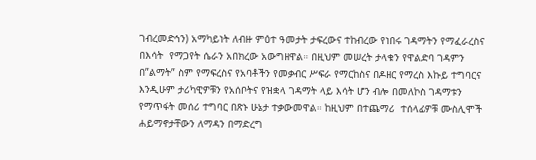ገብረመድኅን) አማካይነት ለብዙ ምዕተ ዓመታት ታፍረውና ተከብረው የነበሩ ገዳማትን የማፈራረስና በእሳት  የማጋየት ሴራን አበክረው አውግዘዋል። በዚህም መሠረት ታላቁን የዋልድባ ገዳምን በ”ልማት” ስም የማፍረስና የአባቶችን የመቃብር ሥፍራ የማርከስና በዶዘር የማረስ እኩይ ተግባርና እንዲሁም ታሪካዊዎቹን የአሰቦትና የዝቋላ ገዳማት ላይ እሳት ሆን ብሎ በመለኮስ ገዳማቱን የማጥፋት መሰሪ ተግባር በጽኑ ሁኔታ ተቃውመዋል። ከዚህም በተጨማሪ  ተሰላፊዎቹ ሙስሊሞች ሐይማኖታቸውን ለማዳን በማድረግ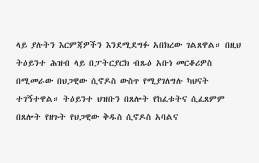ላይ ያሉትን እርምጃዎችን እንደሚደግፉ አበክረው ገልጸዋል። በዚህ ትዕይንተ ሕዝብ ላይ በፓትርያርክ ብጹዕ አቡነ መርቆሪዎስ በሚመራው በህጋዊው ሲኖዶስ ውስጥ የሚያገለግሉ ካህናት ተገኝተዋል። ትዕይንተ ህዝቡን በጸሎት የከፈቱትና ሲፈጸምም በጸሎት የዘጉት የህጋዊው ቅዱስ ሲኖዶስ አባልና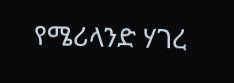የሜሪላንድ ሃገረ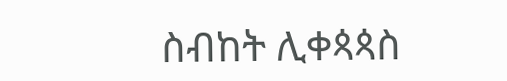ስብከት ሊቀጳጳስ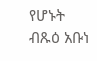የሆኑት ብጹዕ አቡነ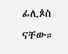ፊሊጶስ ናቸው።